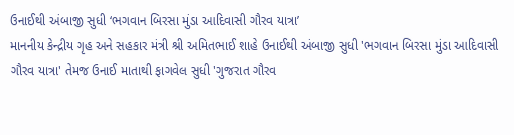ઉનાઈથી અંબાજી સુધી ‘ભગવાન બિરસા મુંડા આદિવાસી ગૌરવ યાત્રા’
માનનીય કેન્દ્રીય ગૃહ અને સહકાર મંત્રી શ્રી અમિતભાઈ શાહે ઉનાઈથી અંબાજી સુધી 'ભગવાન બિરસા મુંડા આદિવાસી ગૌરવ યાત્રા' તેમજ ઉનાઈ માતાથી ફાગવેલ સુધી 'ગુજરાત ગૌરવ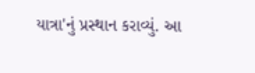યાત્રા'નું પ્રસ્થાન કરાવ્યું. આ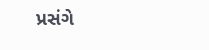પ્રસંગે